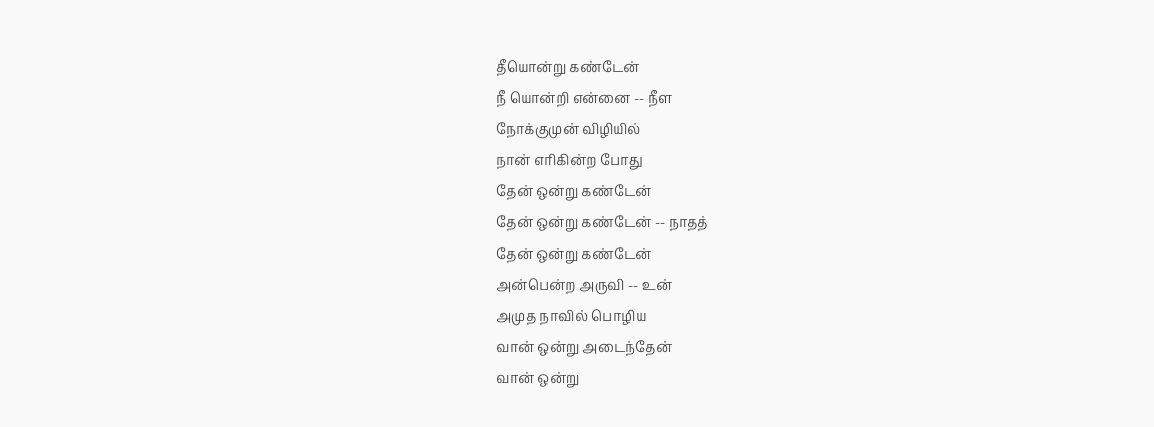தீயொன்று கண்டேன்
நீ யொன்றி என்னை -- நீள
நோக்குமுன் விழியில்
நான் எரிகின்ற போது
தேன் ஒன்று கண்டேன்
தேன் ஒன்று கண்டேன் -- நாதத்
தேன் ஒன்று கண்டேன்
அன்பென்ற அருவி -- உன்
அமுத நாவில் பொழிய
வான் ஒன்று அடைந்தேன்
வான் ஒன்று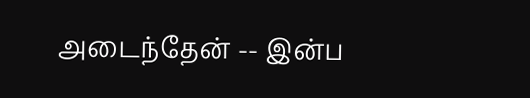அடைந்தேன் -- இன்ப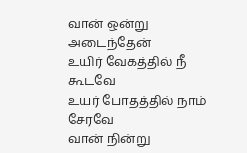வான் ஒன்று அடைந்தேன்
உயிர் வேகத்தில் நீ கூடவே
உயர் போதத்தில் நாம் சேரவே
வான் நின்று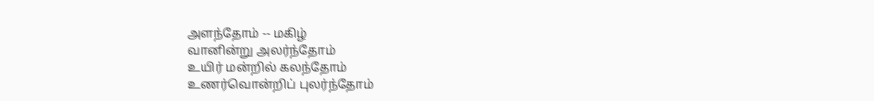அளந்தோம் -- மகிழ்
வானின்று அலர்ந்தோம்
உயிர் மன்றில் கலந்தோம்
உணர்வொன்றிப் புலர்ந்தோம்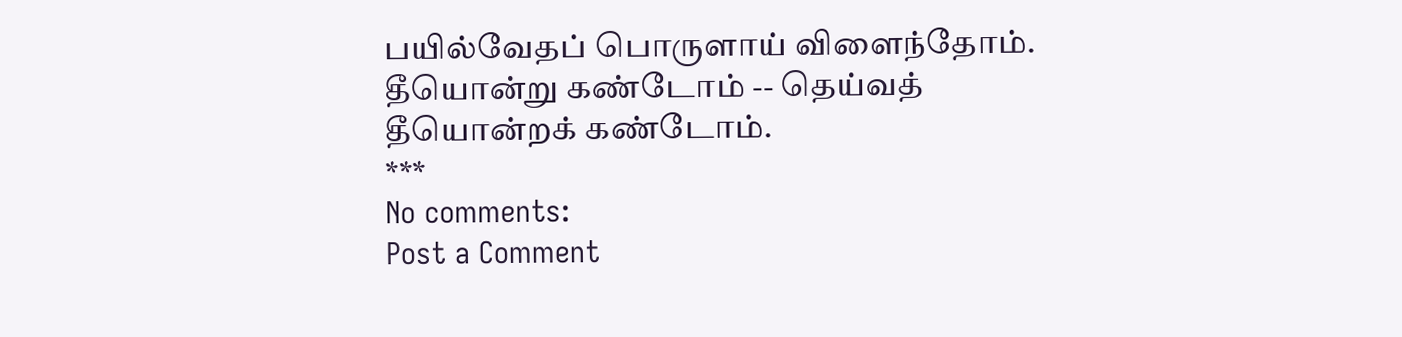பயில்வேதப் பொருளாய் விளைந்தோம்.
தீயொன்று கண்டோம் -- தெய்வத்
தீயொன்றக் கண்டோம்.
***
No comments:
Post a Comment